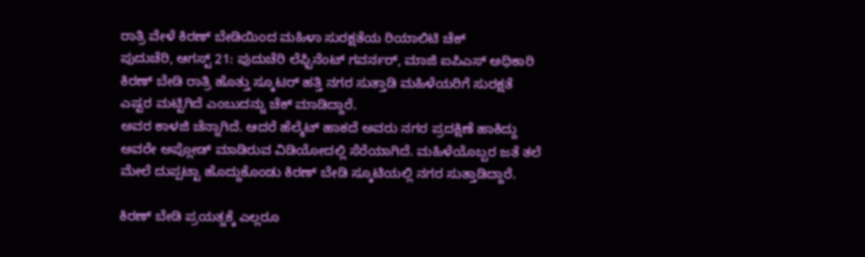ರಾತ್ರಿ ವೇಳೆ ಕಿರಣ್ ಬೇಡಿಯಿಂದ ಮಹಿಳಾ ಸುರಕ್ಷತೆಯ ರಿಯಾಲಿಟಿ ಚೆಕ್
ಪುದುಚೆರಿ, ಆಗಸ್ಟ್ 21: ಪುದುಚೆರಿ ಲೆಫ್ಟಿನೆಂಟ್ ಗವರ್ನರ್, ಮಾಜಿ ಐಪಿಎಸ್ ಅಧಿಕಾರಿ ಕಿರಣ್ ಬೇಡಿ ರಾತ್ರಿ ಹೊತ್ತು ಸ್ಕೂಟರ್ ಹತ್ತಿ ನಗರ ಸುತ್ತಾಡಿ ಮಹಿಳೆಯರಿಗೆ ಸುರಕ್ಷತೆ ಎಷ್ಟರ ಮಟ್ಟಿಗಿದೆ ಎಂಬುದನ್ನು ಚೆಕ್ ಮಾಡಿದ್ದಾರೆ.
ಅವರ ಕಾಳಜಿ ಚೆನ್ನಾಗಿದೆ. ಆದರೆ ಹೆಲ್ಮೆಟ್ ಹಾಕದೆ ಅವರು ನಗರ ಪ್ರದಕ್ಷಿಣೆ ಹಾಕಿದ್ದು ಅವರೇ ಅಪ್ಲೋಡ್ ಮಾಡಿರುವ ವಿಡಿಯೋದಲ್ಲಿ ಸೆರೆಯಾಗಿದೆ. ಮಹಿಳೆಯೊಬ್ಬರ ಜತೆ ತಲೆ ಮೇಲೆ ದುಪ್ಪಟ್ಟಾ ಹೊದ್ದುಕೊಂಡು ಕಿರಣ್ ಬೇಡಿ ಸ್ಕೂಟಿಯಲ್ಲಿ ನಗರ ಸುತ್ತಾಡಿದ್ದಾರೆ.

ಕಿರಣ್ ಬೇಡಿ ಪ್ರಯತ್ನಕ್ಕೆ ಎಲ್ಲರೂ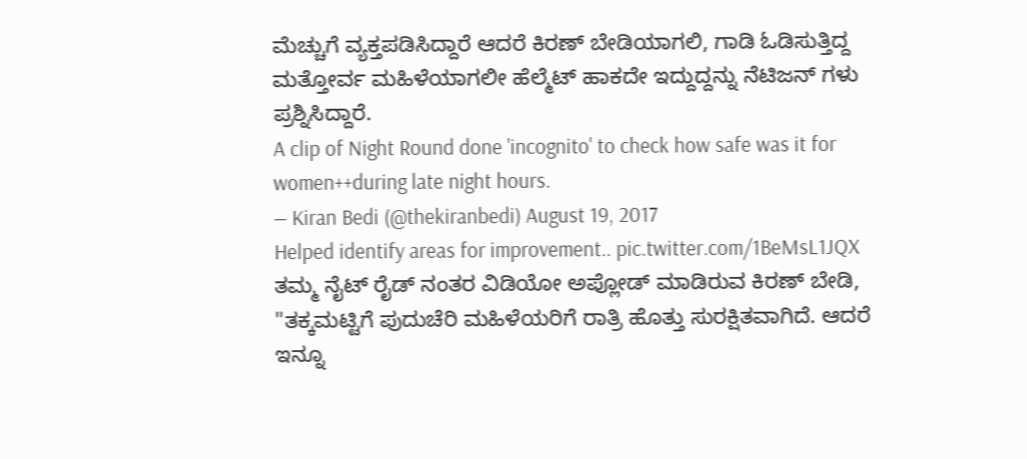ಮೆಚ್ಚುಗೆ ವ್ಯಕ್ತಪಡಿಸಿದ್ದಾರೆ ಆದರೆ ಕಿರಣ್ ಬೇಡಿಯಾಗಲಿ, ಗಾಡಿ ಓಡಿಸುತ್ತಿದ್ದ ಮತ್ತೋರ್ವ ಮಹಿಳೆಯಾಗಲೀ ಹೆಲ್ಮೆಟ್ ಹಾಕದೇ ಇದ್ದುದ್ದನ್ನು ನೆಟಿಜನ್ ಗಳು ಪ್ರಶ್ನಿಸಿದ್ದಾರೆ.
A clip of Night Round done 'incognito' to check how safe was it for women++during late night hours.
— Kiran Bedi (@thekiranbedi) August 19, 2017
Helped identify areas for improvement.. pic.twitter.com/1BeMsL1JQX
ತಮ್ಮ ನೈಟ್ ರೈಡ್ ನಂತರ ವಿಡಿಯೋ ಅಪ್ಲೋಡ್ ಮಾಡಿರುವ ಕಿರಣ್ ಬೇಡಿ, "ತಕ್ಕಮಟ್ಟಿಗೆ ಪುದುಚೆರಿ ಮಹಿಳೆಯರಿಗೆ ರಾತ್ರಿ ಹೊತ್ತು ಸುರಕ್ಷಿತವಾಗಿದೆ. ಆದರೆ ಇನ್ನೂ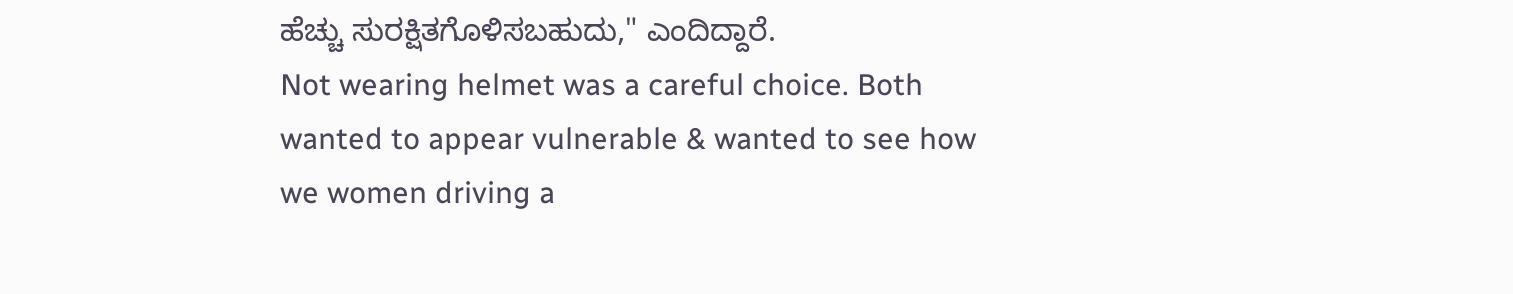ಹೆಚ್ಚು ಸುರಕ್ಷಿತಗೊಳಿಸಬಹುದು," ಎಂದಿದ್ದಾರೆ.
Not wearing helmet was a careful choice. Both wanted to appear vulnerable & wanted to see how we women driving a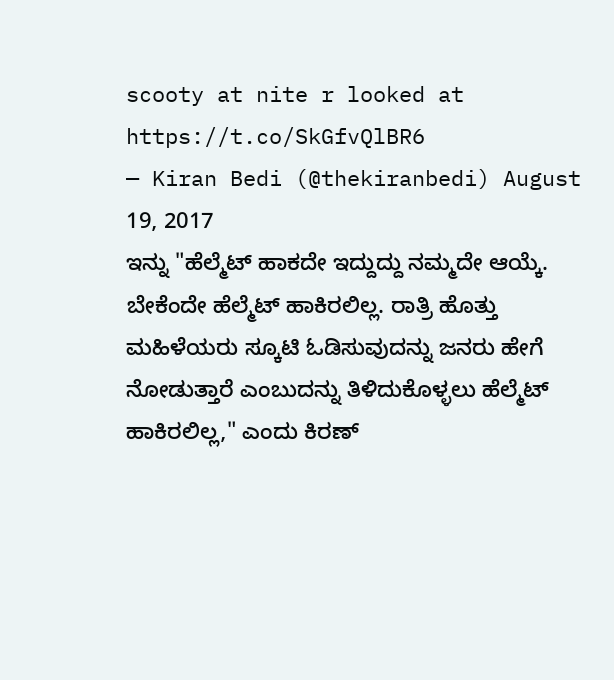scooty at nite r looked at https://t.co/SkGfvQlBR6
— Kiran Bedi (@thekiranbedi) August 19, 2017
ಇನ್ನು "ಹೆಲ್ಮೆಟ್ ಹಾಕದೇ ಇದ್ದುದ್ದು ನಮ್ಮದೇ ಆಯ್ಕೆ. ಬೇಕೆಂದೇ ಹೆಲ್ಮೆಟ್ ಹಾಕಿರಲಿಲ್ಲ. ರಾತ್ರಿ ಹೊತ್ತು ಮಹಿಳೆಯರು ಸ್ಕೂಟಿ ಓಡಿಸುವುದನ್ನು ಜನರು ಹೇಗೆ ನೋಡುತ್ತಾರೆ ಎಂಬುದನ್ನು ತಿಳಿದುಕೊಳ್ಳಲು ಹೆಲ್ಮೆಟ್ ಹಾಕಿರಲಿಲ್ಲ," ಎಂದು ಕಿರಣ್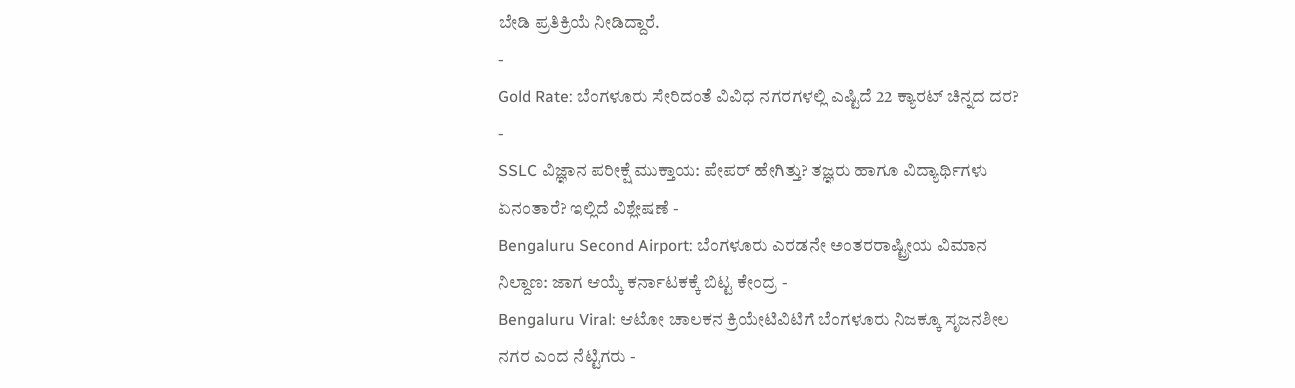ಬೇಡಿ ಪ್ರತಿಕ್ರಿಯೆ ನೀಡಿದ್ದಾರೆ.
-
Gold Rate: ಬೆಂಗಳೂರು ಸೇರಿದಂತೆ ವಿವಿಧ ನಗರಗಳಲ್ಲಿ ಎಷ್ಟಿದೆ 22 ಕ್ಯಾರಟ್ ಚಿನ್ನದ ದರ? -
SSLC ವಿಜ್ಞಾನ ಪರೀಕ್ಷೆ ಮುಕ್ತಾಯ: ಪೇಪರ್ ಹೇಗಿತ್ತು? ತಜ್ಞರು ಹಾಗೂ ವಿದ್ಯಾರ್ಥಿಗಳು ಏನಂತಾರೆ? ಇಲ್ಲಿದೆ ವಿಶ್ಲೇಷಣೆ -
Bengaluru Second Airport: ಬೆಂಗಳೂರು ಎರಡನೇ ಅಂತರರಾಷ್ಟ್ರೀಯ ವಿಮಾನ ನಿಲ್ದಾಣ: ಜಾಗ ಆಯ್ಕೆ ಕರ್ನಾಟಕಕ್ಕೆ ಬಿಟ್ಟ ಕೇಂದ್ರ -
Bengaluru Viral: ಆಟೋ ಚಾಲಕನ ಕ್ರಿಯೇಟಿವಿಟಿಗೆ ಬೆಂಗಳೂರು ನಿಜಕ್ಕೂ ಸೃಜನಶೀಲ ನಗರ ಎಂದ ನೆಟ್ಟಿಗರು -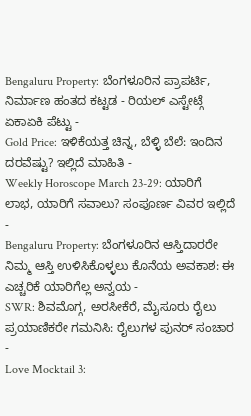Bengaluru Property: ಬೆಂಗಳೂರಿನ ಪ್ರಾಪರ್ಟಿ, ನಿರ್ಮಾಣ ಹಂತದ ಕಟ್ಟಡ - ರಿಯಲ್ ಎಸ್ಟೇಟ್ಗೆ ಏಕಾಏಕಿ ಪೆಟ್ಟು -
Gold Price: ಇಳಿಕೆಯತ್ತ ಚಿನ್ನ, ಬೆಳ್ಳಿ ಬೆಲೆ: ಇಂದಿನ ದರವೆಷ್ಟು? ಇಲ್ಲಿದೆ ಮಾಹಿತಿ -
Weekly Horoscope March 23-29: ಯಾರಿಗೆ ಲಾಭ, ಯಾರಿಗೆ ಸವಾಲು? ಸಂಪೂರ್ಣ ವಿವರ ಇಲ್ಲಿದೆ -
Bengaluru Property: ಬೆಂಗಳೂರಿನ ಆಸ್ತಿದಾರರೇ ನಿಮ್ಮ ಆಸ್ತಿ ಉಳಿಸಿಕೊಳ್ಳಲು ಕೊನೆಯ ಅವಕಾಶ: ಈ ಎಚ್ಚರಿಕೆ ಯಾರಿಗೆಲ್ಲ ಅನ್ವಯ -
SWR: ಶಿವಮೊಗ್ಗ, ಅರಸೀಕೆರೆ, ಮೈಸೂರು ರೈಲು ಪ್ರಯಾಣಿಕರೇ ಗಮನಿಸಿ: ರೈಲುಗಳ ಪುನರ್ ಸಂಚಾರ -
Love Mocktail 3: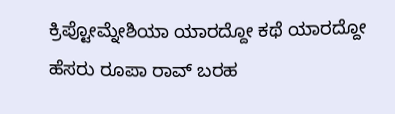ಕ್ರಿಪ್ಟೋಮ್ನೇಶಿಯಾ ಯಾರದ್ದೋ ಕಥೆ ಯಾರದ್ದೋ ಹೆಸರು ರೂಪಾ ರಾವ್ ಬರಹ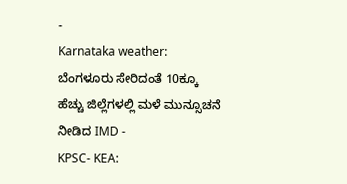-
Karnataka weather: ಬೆಂಗಳೂರು ಸೇರಿದಂತೆ 10ಕ್ಕೂ ಹೆಚ್ಚು ಜಿಲ್ಲೆಗಳಲ್ಲಿ ಮಳೆ ಮುನ್ಸೂಚನೆ ನೀಡಿದ IMD -
KPSC- KEA: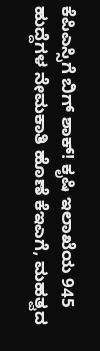ಕೆಪಿಎಸ್ಸಿಗೆ ಬಿಗ್ ಶಾಕ್! ಕೃಷಿ ಇಲಾಖೆಯ 945 ಹುದ್ದೆಗಳ ನೇಮಕಾತಿ ಹೊಣೆ ಕೆಇಎಗೆ, ಮಹತ್ವದ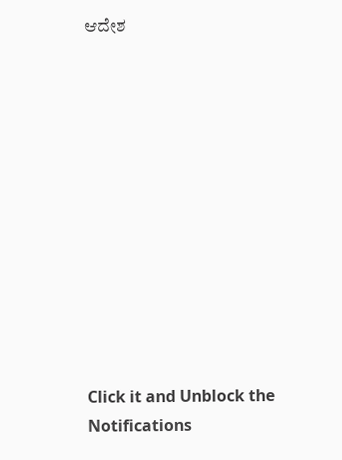ಆದೇಶ












Click it and Unblock the Notifications